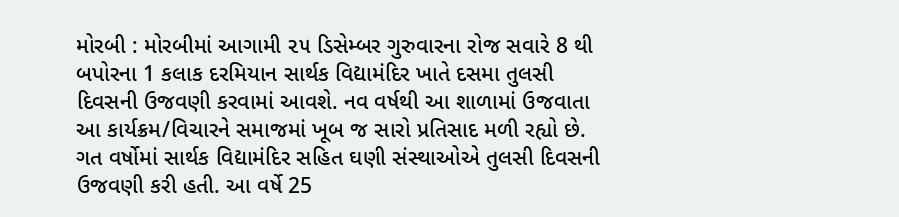મોરબી : મોરબીમાં આગામી ૨૫ ડિસેમ્બર ગુરુવારના રોજ સવારે 8 થી બપોરના 1 કલાક દરમિયાન સાર્થક વિદ્યામંદિર ખાતે દસમા તુલસી દિવસની ઉજવણી કરવામાં આવશે. નવ વર્ષથી આ શાળામાં ઉજવાતા આ કાર્યક્રમ/વિચારને સમાજમાં ખૂબ જ સારો પ્રતિસાદ મળી રહ્યો છે. ગત વર્ષોમાં સાર્થક વિદ્યામંદિર સહિત ઘણી સંસ્થાઓએ તુલસી દિવસની ઉજવણી કરી હતી. આ વર્ષે 25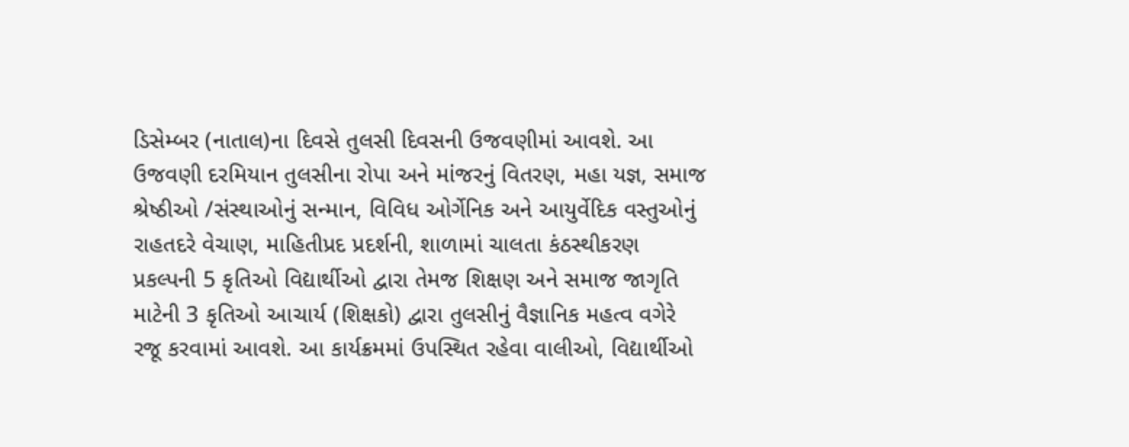ડિસેમ્બર (નાતાલ)ના દિવસે તુલસી દિવસની ઉજવણીમાં આવશે. આ ઉજવણી દરમિયાન તુલસીના રોપા અને માંજરનું વિતરણ, મહા યજ્ઞ, સમાજ શ્રેષ્ઠીઓ /સંસ્થાઓનું સન્માન, વિવિધ ઓર્ગેનિક અને આયુર્વેદિક વસ્તુઓનું રાહતદરે વેચાણ, માહિતીપ્રદ પ્રદર્શની, શાળામાં ચાલતા કંઠસ્થીકરણ પ્રકલ્પની 5 કૃતિઓ વિદ્યાર્થીઓ દ્વારા તેમજ શિક્ષણ અને સમાજ જાગૃતિ માટેની 3 કૃતિઓ આચાર્ય (શિક્ષકો) દ્વારા તુલસીનું વૈજ્ઞાનિક મહત્વ વગેરે રજૂ કરવામાં આવશે. આ કાર્યક્રમમાં ઉપસ્થિત રહેવા વાલીઓ, વિદ્યાર્થીઓ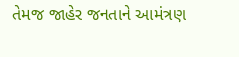તેમજ જાહેર જનતાને આમંત્રણ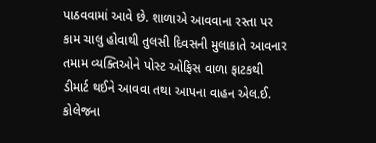પાઠવવામાં આવે છે. શાળાએ આવવાના રસ્તા પર કામ ચાલુ હોવાથી તુલસી દિવસની મુલાકાતે આવનાર તમામ વ્યક્તિઓને પોસ્ટ ઓફિસ વાળા ફાટકથી ડીમાર્ટ થઈને આવવા તથા આપના વાહન એલ.ઈ. કોલેજના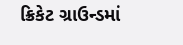ક્રિકેટ ગ્રાઉન્ડમાં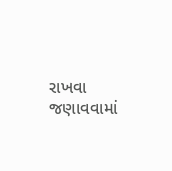રાખવા જણાવવામાં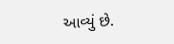આવ્યું છે.